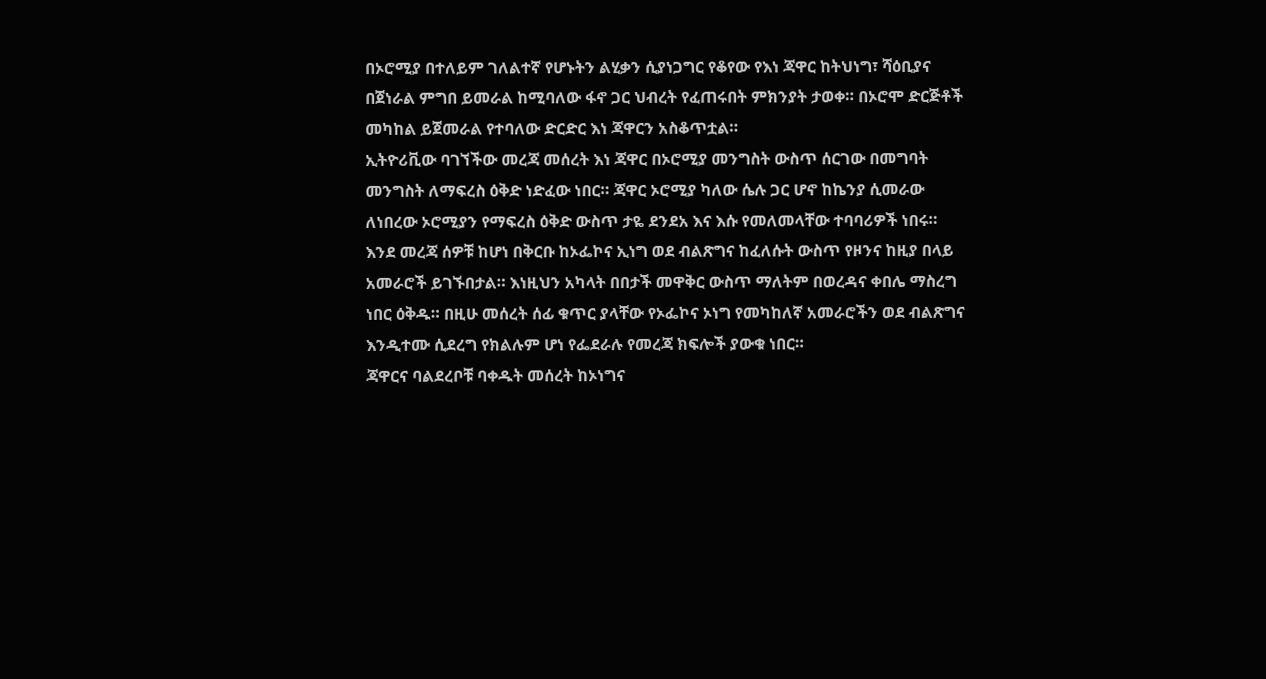በኦሮሚያ በተለይም ገለልተኛ የሆኑትን ልሂቃን ሲያነጋግር የቆየው የእነ ጃዋር ከትህነግ፣ ሻዕቢያና በጀነራል ምግበ ይመራል ከሚባለው ፋኖ ጋር ህብረት የፈጠሩበት ምክንያት ታወቀ። በኦሮሞ ድርጅቶች መካከል ይጀመራል የተባለው ድርድር እነ ጃዋርን አስቆጥቷል።
ኢትዮሪቪው ባገኘችው መረጃ መሰረት እነ ጃዋር በኦሮሚያ መንግስት ውስጥ ሰርገው በመግባት መንግስት ለማፍረስ ዕቅድ ነድፈው ነበር። ጃዋር ኦሮሚያ ካለው ሴሉ ጋር ሆኖ ከኬንያ ሲመራው ለነበረው ኦሮሚያን የማፍረስ ዕቅድ ውስጥ ታዬ ደንደአ እና እሱ የመለመላቸው ተባባሪዎች ነበሩ።
እንደ መረጃ ሰዎቹ ከሆነ በቅርቡ ከኦፌኮና ኢነግ ወደ ብልጽግና ከፈለሱት ውስጥ የዞንና ከዚያ በላይ አመራሮች ይገኙበታል። እነዚህን አካላት በበታች መዋቅር ውስጥ ማለትም በወረዳና ቀበሌ ማስረግ ነበር ዕቅዱ። በዚሁ መሰረት ሰፊ ቁጥር ያላቸው የኦፌኮና ኦነግ የመካከለኛ አመራሮችን ወደ ብልጽግና እንዲተሙ ሲደረግ የክልሉም ሆነ የፌደራሉ የመረጃ ክፍሎች ያውቁ ነበር።
ጃዋርና ባልደረቦቹ ባቀዱት መሰረት ከኦነግና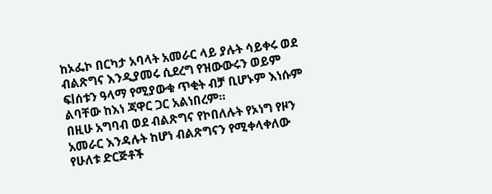ከኦፌኮ በርካታ አባላት አመራር ላይ ያሉት ሳይቀሩ ወደ ብልጽግና እንዲያመሩ ሲደረግ የዝውውሩን ወይም ፍlሰቱን ዓላማ የሚያውቁ ጥቂት ብቻ ቢሆኑም እነሱም ልባቸው ከእነ ጃዋር ጋር አልነበረም።
በዚሁ አግባብ ወደ ብልጽግና የኮበለሉት የኦነግ የዞን አመራር እንዳሉት ከሆነ ብልጽግናን የሚቀላቀለው የሁለቱ ድርጅቶች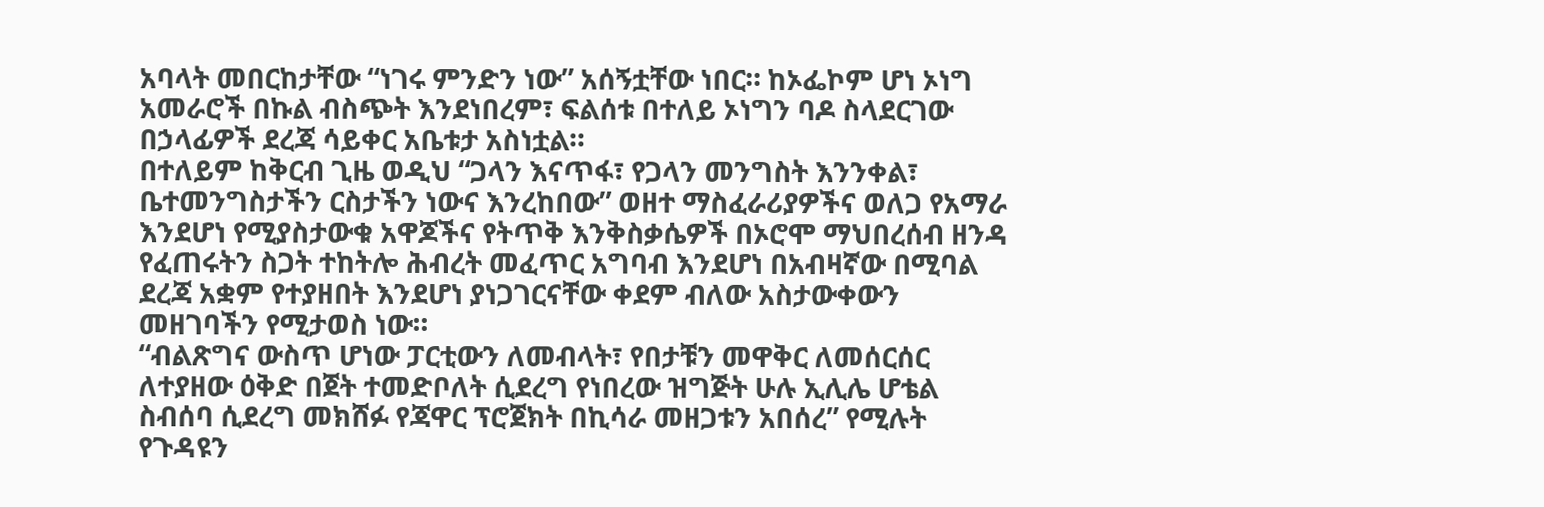አባላት መበርከታቸው “ነገሩ ምንድን ነው” አሰኝቷቸው ነበር። ከኦፌኮም ሆነ ኦነግ አመራሮች በኩል ብስጭት እንደነበረም፣ ፍልሰቱ በተለይ ኦነግን ባዶ ስላደርገው በኃላፊዎች ደረጃ ሳይቀር አቤቱታ አስነቷል።
በተለይም ከቅርብ ጊዜ ወዲህ “ጋላን እናጥፋ፣ የጋላን መንግስት እንንቀል፣ ቤተመንግስታችን ርስታችን ነውና እንረከበው” ወዘተ ማስፈራሪያዎችና ወለጋ የአማራ እንደሆነ የሚያስታውቁ አዋጆችና የትጥቅ እንቅስቃሴዎች በኦሮሞ ማህበረሰብ ዘንዳ የፈጠሩትን ስጋት ተከትሎ ሕብረት መፈጥር አግባብ እንደሆነ በአብዛኛው በሚባል ደረጃ አቋም የተያዘበት እንደሆነ ያነጋገርናቸው ቀደም ብለው አስታውቀውን መዘገባችን የሚታወስ ነው።
“ብልጽግና ውስጥ ሆነው ፓርቲውን ለመብላት፣ የበታቹን መዋቅር ለመሰርሰር ለተያዘው ዕቅድ በጀት ተመድቦለት ሲደረግ የነበረው ዝግጅት ሁሉ ኢሊሌ ሆቴል ስብሰባ ሲደረግ መክሸፉ የጃዋር ፕሮጀክት በኪሳራ መዘጋቱን አበሰረ” የሚሉት የጉዳዩን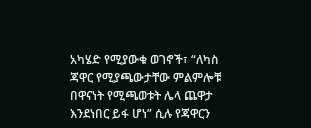አካሄድ የሚያውቁ ወገኖች፣ “ለካስ ጃዋር የሚያጫውታቸው ምልምሎቹ በዋናነት የሚጫወቱት ሌላ ጨዋታ እንደነበር ይፋ ሆነ” ሲሉ የጃዋርን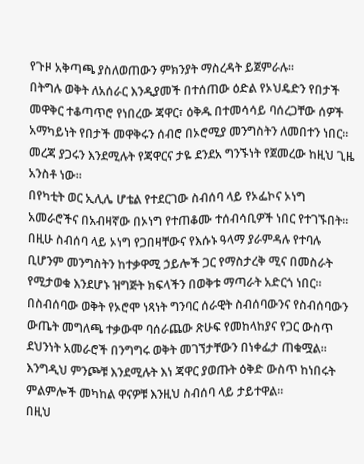የጉዞ አቅጣጫ ያስለወጠውን ምክንያት ማስረዳት ይጀምራሉ።
በትግሉ ወቅት ለአሰራር እንዲያመች በተሰጠው ዕድል የኦህዴድን የበታች መዋቅር ተቆጣጥሮ የነበረው ጃዋር፣ ዕቅዱ በተመሳሳይ ባሰረጋቸው ሰዎች አማካይነት የበታች መዋቅሩን ሰብሮ በኦሮሚያ መንግስትን ለመበተን ነበር። መረጃ ያጋሩን እንደሚሉት የጃዋርና ታዬ ደንደአ ግንኙነት የጀመረው ከዚህ ጊዜ አንስቶ ነው።
በየካቲት ወር ኢሊሌ ሆቴል የተደርገው ስብሰባ ላይ የኦፌኮና ኦነግ አመራሮችና በአብዛኛው በኦነግ የተጠቆሙ ተሰብሳቢዎች ነበር የተገኙበት። በዚሁ ስብሰባ ላይ ኦነግ የጋበዛቸውና የእሱኑ ዓላማ ያራምዳሉ የተባሉ ቢሆንም መንግስትን ከተቃዋሚ ኃይሎች ጋር የማስታረቅ ሚና በመስራት የሚታወቁ እንደሆኑ ዝግጅት ክፍላችን በወቅቱ ማጣራት አድርጎ ነበር። በስብሰባው ወቅት የኦሮሞ ነጻነት ግንባር ሰራዊት ስብሰባውንና የስብሰባውን ውጤት መግለጫ ተቃውሞ ባሰራጨው ጽሁፍ የመከላከያና የጋር ውስጥ ደህንነት አመራሮች በንግግሩ ወቅት መገኘታቸውን በነቀፌታ ጠቁሟል። እንግዲህ ምንጮቹ እንደሚሉት እነ ጃዋር ያወጡት ዕቅድ ውስጥ ከነበሩት ምልምሎች መካከል ዋናዎቹ እንዚህ ስብሰባ ላይ ታይተዋል።
በዚህ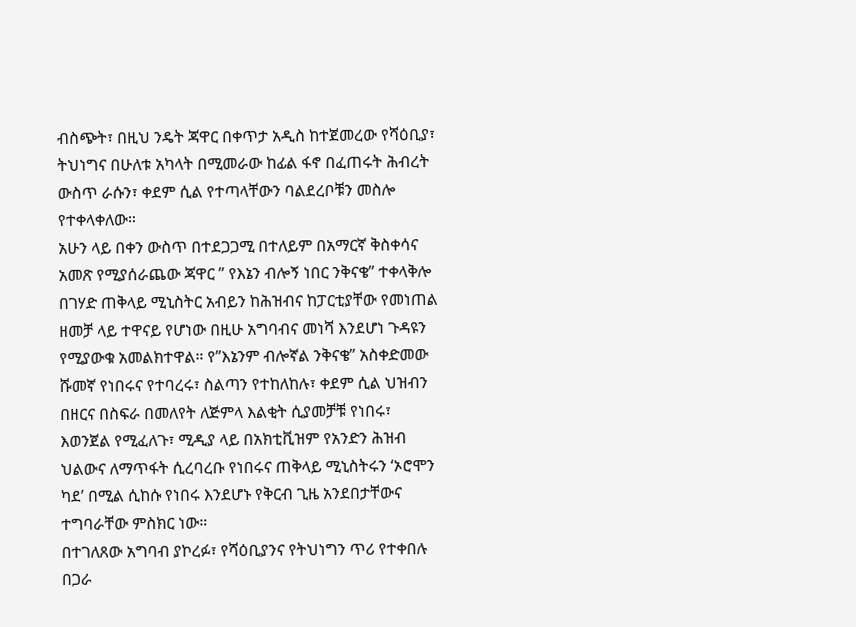ብስጭት፣ በዚህ ንዴት ጃዋር በቀጥታ አዲስ ከተጀመረው የሻዕቢያ፣ ትህነግና በሁለቱ አካላት በሚመራው ከፊል ፋኖ በፈጠሩት ሕብረት ውስጥ ራሱን፣ ቀደም ሲል የተጣላቸውን ባልደረቦቹን መስሎ የተቀላቀለው።
አሁን ላይ በቀን ውስጥ በተደጋጋሚ በተለይም በአማርኛ ቅስቀሳና አመጽ የሚያሰራጨው ጃዋር ” የእኔን ብሎኝ ነበር ንቅናቄ” ተቀላቅሎ በገሃድ ጠቅላይ ሚኒስትር አብይን ከሕዝብና ከፓርቲያቸው የመነጠል ዘመቻ ላይ ተዋናይ የሆነው በዚሁ አግባብና መነሻ እንደሆነ ጉዳዩን የሚያውቁ አመልክተዋል። የ”እኔንም ብሎኛል ንቅናቄ” አስቀድመው ሹመኛ የነበሩና የተባረሩ፣ ስልጣን የተከለከሉ፣ ቀደም ሲል ህዝብን በዘርና በስፍራ በመለየት ለጅምላ እልቂት ሲያመቻቹ የነበሩ፣ እወንጀል የሚፈለጉ፣ ሚዲያ ላይ በአክቲቪዝም የአንድን ሕዝብ ህልውና ለማጥፋት ሲረባረቡ የነበሩና ጠቅላይ ሚኒስትሩን ‘ኦሮሞን ካደ’ በሚል ሲከሱ የነበሩ እንደሆኑ የቅርብ ጊዜ አንደበታቸውና ተግባራቸው ምስክር ነው።
በተገለጸው አግባብ ያኮረፉ፣ የሻዕቢያንና የትህነግን ጥሪ የተቀበሉ በጋራ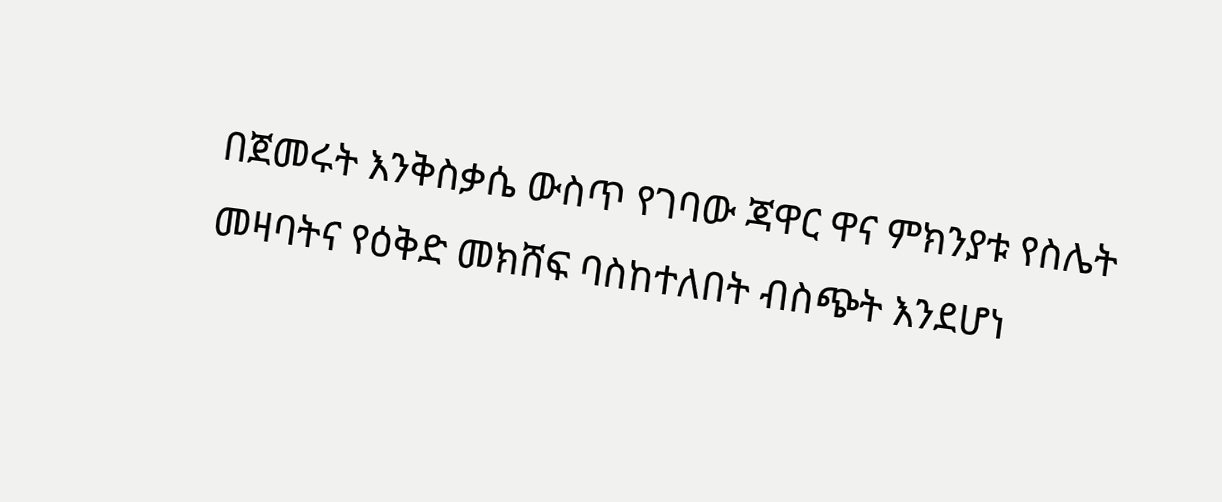በጀመሩት እንቅስቃሴ ውስጥ የገባው ጃዋር ዋና ምክንያቱ የስሌት መዛባትና የዕቅድ መክሸፍ ባስከተለበት ብስጭት እንደሆነ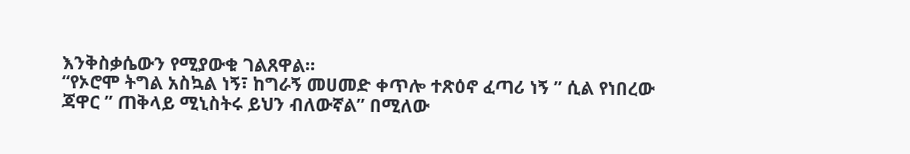እንቅስቃሴውን የሚያውቁ ገልጸዋል።
“የኦሮሞ ትግል አስኳል ነኝ፣ ከግራኝ መሀመድ ቀጥሎ ተጽዕኖ ፈጣሪ ነኝ ” ሲል የነበረው ጃዋር ” ጠቅላይ ሚኒስትሩ ይህን ብለውኛል” በሚለው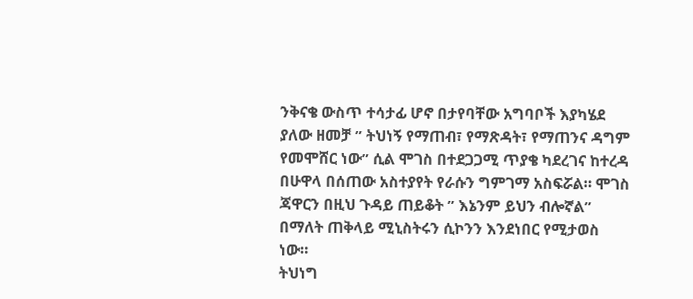ንቅናቄ ውስጥ ተሳታፊ ሆኖ በታየባቸው አግባቦች እያካሄደ ያለው ዘመቻ ” ትህነኝ የማጠብ፣ የማጽዳት፣ የማጠንና ዳግም የመሞሸር ነው” ሲል ሞገስ በተደጋጋሚ ጥያቄ ካደረገና ከተረዳ በሁዋላ በሰጠው አስተያየት የራሱን ግምገማ አስፍሯል። ሞገስ ጃዋርን በዚህ ጉዳይ ጠይቆት ” እኔንም ይህን ብሎኛል” በማለት ጠቅላይ ሚኒስትሩን ሲኮንን እንደነበር የሚታወስ ነው።
ትህነግ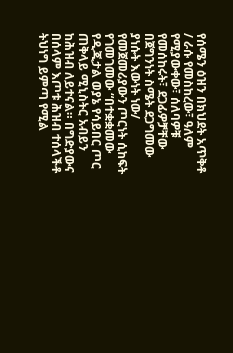የሰሜን ዕዝን በክህደት አጥቅቶ / ራሱ የመስከረው፣ ዓለም የሚያውቀው፣ ሰለባዎቹ የመሰከሩት፣ ደጋፊዎቻቸው በጀግንነት ስሜት ደጋግመው ያነሱት እውነት ነው/ የመጀመሪያውን ጦርነት ሲከፍት የገመገመው “በተቋቋመው የዲጂታል ወያኔ የሳይበር ጦር ጠቅላይ ሚኒስትር አብይን ከሕዝብ ለይተናል። በግድያውና በሰላም እጦቱ ሕዝብ ተሰላችቶ ትህነግ ይምጣ የሚል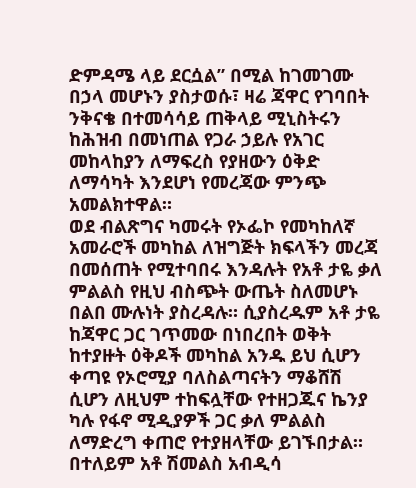ድምዳሜ ላይ ደርሷል” በሚል ከገመገሙ በኃላ መሆኑን ያስታወሱ፣ ዛሬ ጃዋር የገባበት ንቅናቄ በተመሳሳይ ጠቅላይ ሚኒስትሩን ከሕዝብ በመነጠል የጋራ ኃይሉ የአገር መከላከያን ለማፍረስ የያዘውን ዕቅድ ለማሳካት እንደሆነ የመረጃው ምንጭ አመልክተዋል።
ወደ ብልጽግና ካመሩት የኦፌኮ የመካከለኛ አመራሮች መካከል ለዝግጅት ክፍላችን መረጃ በመሰጠት የሚተባበሩ እንዳሉት የአቶ ታዬ ቃለ ምልልስ የዚህ ብስጭት ውጤት ስለመሆኑ በልበ ሙሉነት ያስረዳሉ። ሲያስረዱም አቶ ታዬ ከጃዋር ጋር ገጥመው በነበረበት ወቅት ከተያዙት ዕቅዶች መካከል አንዱ ይህ ሲሆን ቀጣዩ የኦሮሚያ ባለስልጣናትን ማቆሸሽ ሲሆን ለዚህም ተከፍሏቸው የተዘጋጁና ኬንያ ካሉ የፋኖ ሚዲያዎች ጋር ቃለ ምልልስ ለማድረግ ቀጠሮ የተያዘላቸው ይገኙበታል።
በተለይም አቶ ሽመልስ አብዲሳ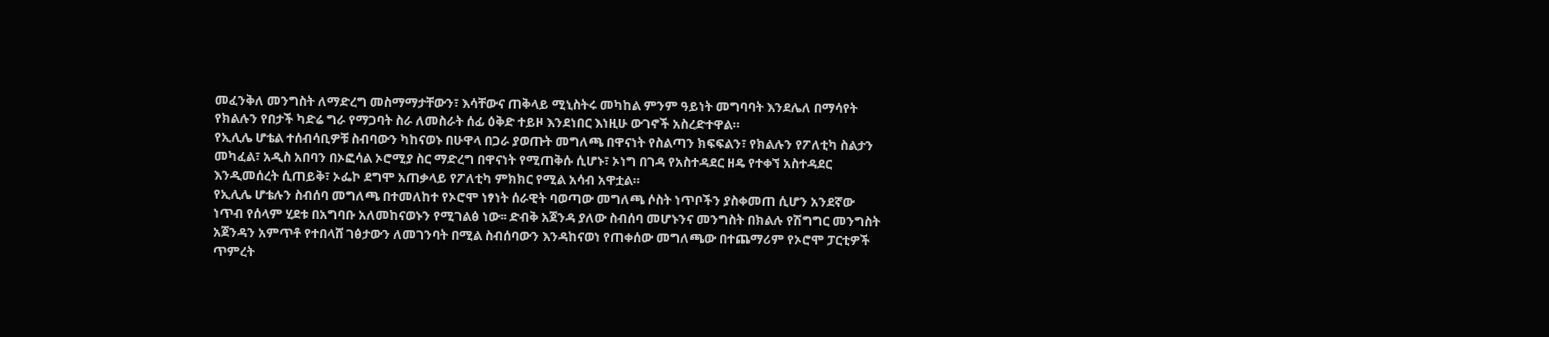መፈንቅለ መንግስት ለማድረግ መስማማታቸውን፣ እሳቸውና ጠቅላይ ሚኒስትሩ መካከል ምንም ዓይነት መግባባት እንደሌለ በማሳየት የክልሉን የበታች ካድሬ ግራ የማጋባት ስራ ለመስራት ሰፊ ዕቅድ ተይዞ እንደነበር እነዚሁ ውገኖች አስረድተዋል።
የኢሊሌ ሆቴል ተሰብሳቢዎቹ ስብባውን ካከናወኑ በሁዋላ በጋራ ያወጡት መግለጫ በዋናነት የስልጣን ክፍፍልን፣ የክልሉን የፖለቲካ ስልታን መካፈል፣ አዲስ አበባን በኦፎሳል ኦሮሚያ ስር ማድረግ በዋናነት የሚጠቅሱ ሲሆኑ፣ ኦነግ በገዳ የአስተዳደር ዘዴ የተቀኘ አስተዳደር እንዲመሰረት ሲጠይቅ፣ ኦፌኮ ደግሞ አጠቃላይ የፖለቲካ ምክክር የሚል አሳብ አዋቷል።
የኢሊሌ ሆቴሉን ስብሰባ መግለጫ በተመለከተ የኦሮሞ ነፃነት ሰራዊት ባወጣው መግለጫ ሶስት ነጥቦችን ያስቀመጠ ሲሆን አንደኛው ነጥብ የሰላም ሂደቱ በአግባቡ አለመከናወኑን የሚገልፅ ነው፡፡ ድብቅ አጀንዳ ያለው ስብሰባ መሆኑንና መንግስት በክልሉ የሽግግር መንግስት አጀንዳን አምጥቶ የተበላሸ ገፅታውን ለመገንባት በሚል ስብሰባውን እንዳከናወነ የጠቀሰው መግለጫው በተጨማሪም የኦሮሞ ፓርቲዎች ጥምረት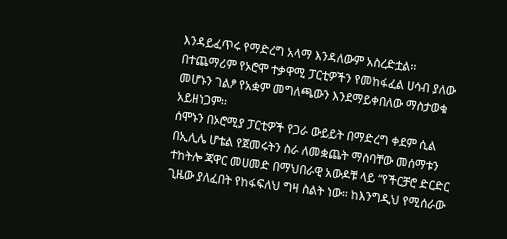እንዳይፈጥሩ የማድረግ አላማ እንዳለውም አስረድቷል፡፡ በተጨማሪም የኦሮሞ ተቃዋሚ ፓርቲዎችን የመከፋፈል ሀሳብ ያለው መሆኑን ገልፆ የአቋም መግለጫውን እንደማይቀበለው ማስታወቁ አይዘነጋም፡፡
ሰሞኑን በኦሮሚያ ፓርቲዎች የጋራ ውይይት በማድረግ ቀደም ሲል በኢሊሌ ሆቴል የጀመሩትን ስራ ለመቋጨት ማሰባቸው መሰማቱን ተከትሎ ጃዋር መሀመድ በማህበራዊ አውዶቹ ላይ “የችርቻሮ ድርድር ጊዜው ያለፈበት የከፋፍለህ ግዛ ስልት ነው። ከእንግዲህ የሚሰራው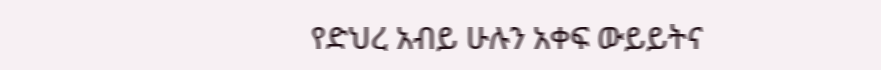የድህረ አብይ ሁሉን አቀፍ ውይይትና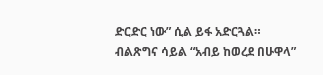ድርድር ነው” ሲል ይፋ አድርጓል።
ብልጽግና ሳይል “አብይ ከወረደ በሁዋላ”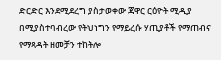ድርድር እንደሚደረግ ያስታወቀው ጃዋር ርዕዮት ሚዲያ በሚያስተባብረው የትህነግን የማይረሱ ሃጢያቶች የማጠብና የማጻዳት ዘመቻን ተከትሎ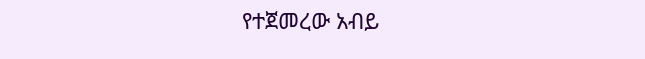የተጀመረው አብይ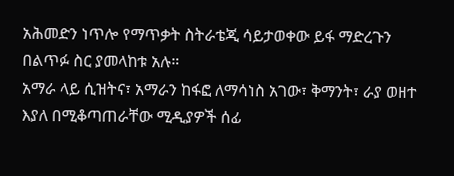አሕመድን ነጥሎ የማጥቃት ስትራቴጂ ሳይታወቀው ይፋ ማድረጉን በልጥፉ ስር ያመላከቱ አሉ።
አማራ ላይ ሲዝትና፣ አማራን ከፋፎ ለማሳነስ አገው፣ ቅማንት፣ ራያ ወዘተ እያለ በሚቆጣጠራቸው ሚዲያዎች ሰፊ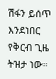ሽፋን ይሰጥ እንደነበር የቅርብ ጊዜ ትዝታ ነው።